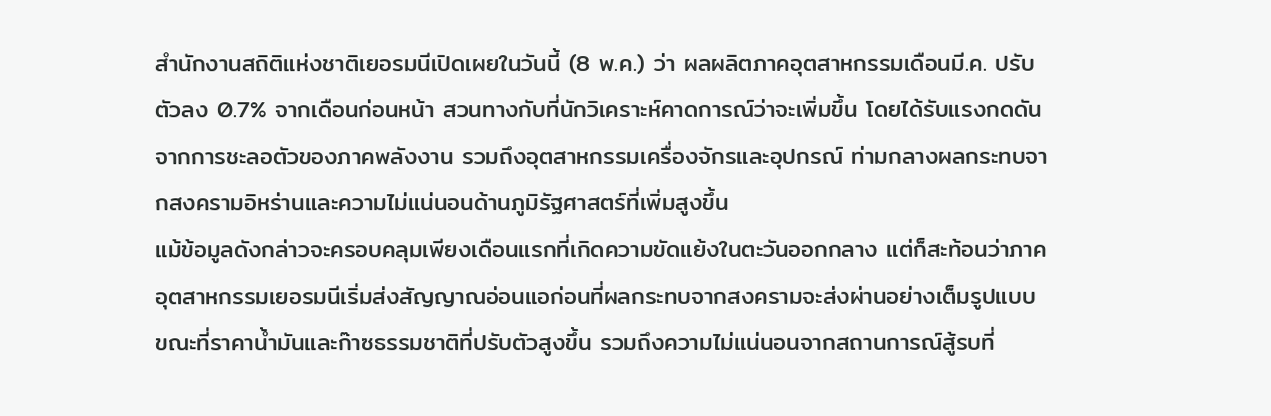สำนักงานสถิติแห่งชาติเยอรมนีเปิดเผยในวันนี้ (8 พ.ค.) ว่า ผลผลิตภาคอุตสาหกรรมเดือนมี.ค. ปรับตัวลง 0.7% จากเดือนก่อนหน้า สวนทางกับที่นักวิเคราะห์คาดการณ์ว่าจะเพิ่มขึ้น โดยได้รับแรงกดดันจากการชะลอตัวของภาคพลังงาน รวมถึงอุตสาหกรรมเครื่องจักรและอุปกรณ์ ท่ามกลางผลกระทบจากสงครามอิหร่านและความไม่แน่นอนด้านภูมิรัฐศาสตร์ที่เพิ่มสูงขึ้น
แม้ข้อมูลดังกล่าวจะครอบคลุมเพียงเดือนแรกที่เกิดความขัดแย้งในตะวันออกกลาง แต่ก็สะท้อนว่าภาคอุตสาหกรรมเยอรมนีเริ่มส่งสัญญาณอ่อนแอก่อนที่ผลกระทบจากสงครามจะส่งผ่านอย่างเต็มรูปแบบ ขณะที่ราคาน้ำมันและก๊าซธรรมชาติที่ปรับตัวสูงขึ้น รวมถึงความไม่แน่นอนจากสถานการณ์สู้รบที่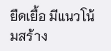ยืดเยื้อ มีแนวโน้มสร้าง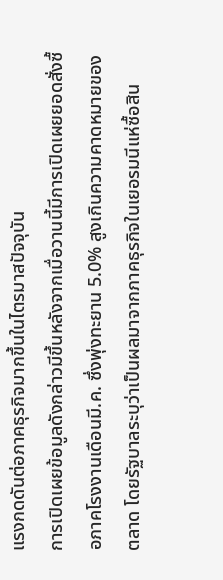แรงกดดันต่อภาคธุรกิจมากขึ้นในไตรมาสปัจจุบัน
การเปิดเผยข้อมูลดังกล่าวมีขึ้นหลังจากเมื่อวานนี้มีการเปิดเผยยอดสั่งซื้อภาคโรงงานเดือนมี.ค. ซึ่งพุ่งทะยาน 5.0% สูงเกินความคาดหมายของตลาด โดยรัฐบาลระบุว่าเป็นผลมาจากภาคธุรกิจในเยอรมนีแห่ซื้อสิน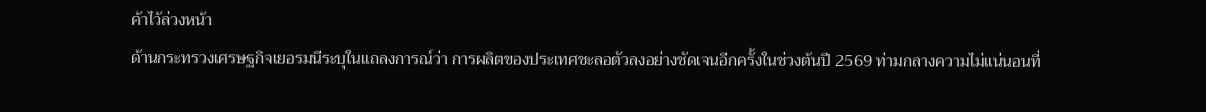ค้าไว้ล่วงหน้า
ด้านกระทรวงเศรษฐกิจเยอรมนีระบุในแถลงการณ์ว่า การผลิตของประเทศชะลอตัวลงอย่างชัดเจนอีกครั้งในช่วงต้นปี 2569 ท่ามกลางความไม่แน่นอนที่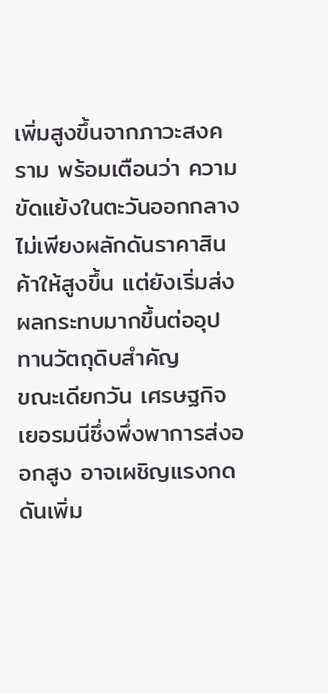เพิ่มสูงขึ้นจากภาวะสงคราม พร้อมเตือนว่า ความขัดแย้งในตะวันออกกลางไม่เพียงผลักดันราคาสินค้าให้สูงขึ้น แต่ยังเริ่มส่งผลกระทบมากขึ้นต่ออุปทานวัตถุดิบสำคัญ
ขณะเดียกวัน เศรษฐกิจเยอรมนีซึ่งพึ่งพาการส่งออกสูง อาจเผชิญแรงกดดันเพิ่ม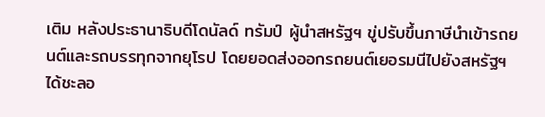เติม หลังประธานาธิบดีโดนัลด์ ทรัมป์ ผู้นำสหรัฐฯ ขู่ปรับขึ้นภาษีนำเข้ารถยนต์และรถบรรทุกจากยุโรป โดยยอดส่งออกรถยนต์เยอรมนีไปยังสหรัฐฯ ได้ชะลอ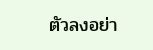ตัวลงอย่า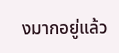งมากอยู่แล้ว